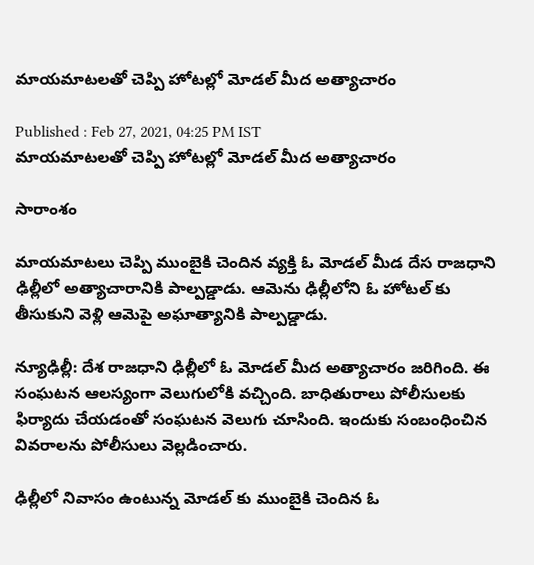మాయమాటలతో చెప్పి హోటల్లో మోడల్ మీద అత్యాచారం

Published : Feb 27, 2021, 04:25 PM IST
మాయమాటలతో చెప్పి హోటల్లో మోడల్ మీద అత్యాచారం

సారాంశం

మాయమాటలు చెప్పి ముంబైకి చెందిన వ్యక్తి ఓ మోడల్ మీడ దేస రాజధాని ఢిల్లీలో అత్యాచారానికి పాల్పడ్డాడు. ఆమెను ఢిల్లీలోని ఓ హోటల్ కు తీసుకుని వెళ్లి ఆమెపై అఘాత్యానికి పాల్పడ్డాడు.

న్యూఢిల్లీ: దేశ రాజధాని ఢిల్లీలో ఓ మోడల్ మీద అత్యాచారం జరిగింది. ఈ సంఘటన ఆలస్యంగా వెలుగులోకి వచ్చింది. బాధితురాలు పోలీసులకు ఫిర్యాదు చేయడంతో సంఘటన వెలుగు చూసింది. ఇందుకు సంబంధించిన వివరాలను పోలీసులు వెల్లడించారు.

ఢిల్లీలో నివాసం ఉంటున్న మోడల్ కు ముంబైకి చెందిన ఓ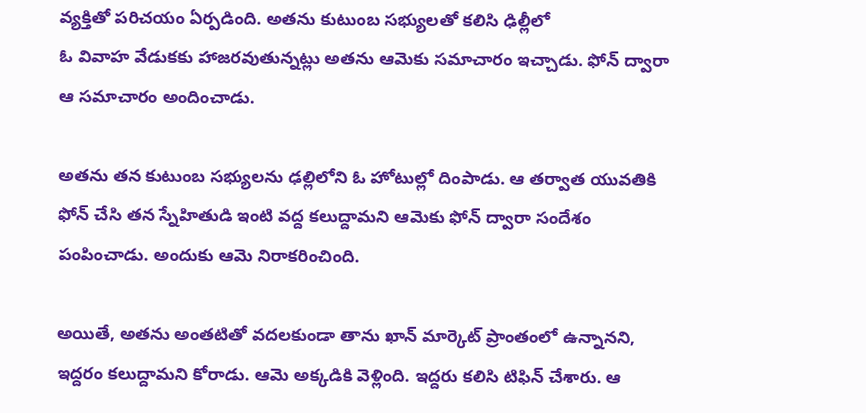వ్యక్తితో పరిచయం ఏర్పడింది. అతను కుటుంబ సభ్యులతో కలిసి ఢిల్లీలో
ఓ వివాహ వేడుకకు హాజరవుతున్నట్లు అతను ఆమెకు సమాచారం ఇచ్చాడు. ఫోన్ ద్వారా ఆ సమాచారం అందించాడు.

అతను తన కుటుంబ సభ్యులను ఢల్లిలోని ఓ హోటుల్లో దింపాడు. ఆ తర్వాత యువతికి ఫోన్ చేసి తన స్నేహితుడి ఇంటి వద్ద కలుద్దామని ఆమెకు ఫోన్ ద్వారా సందేశం పంపించాడు. అందుకు ఆమె నిరాకరించింది.

అయితే, అతను అంతటితో వదలకుండా తాను ఖాన్ మార్కెట్ ప్రాంతంలో ఉన్నానని, ఇద్దరం కలుద్దామని కోరాడు. ఆమె అక్కడికి వెళ్లింది. ఇద్దరు కలిసి టిఫిన్ చేశారు. ఆ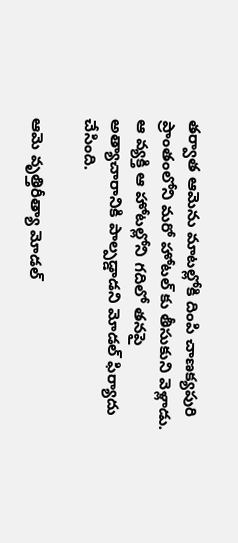తర్వాత ఆమెను మాటల్లోకి దింపి చాణక్యపురి ప్రాంతంలోని మరో హోటల్ కు తీసుకుని వెళ్లాడు. ఆ వ్యక్తి ఆ హోటల్లోని గదిలో తనపై అత్యాచారానికి పాల్పడ్డాడని మోడల్ ఫిర్యాదు చేసింది.

ఆమె వృత్తిరీత్యా మోడల్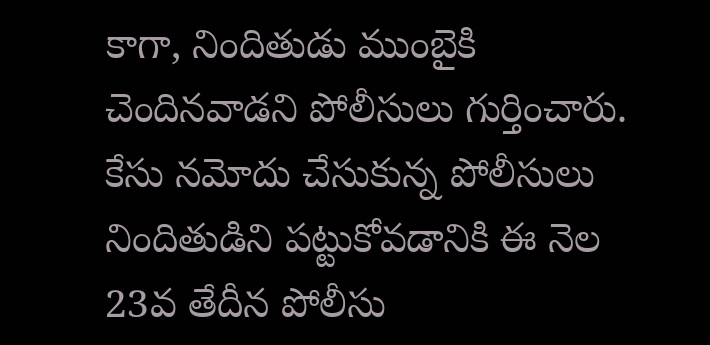కాగా, నిందితుడు ముంబైకి చెందినవాడని పోలీసులు గుర్తించారు. కేసు నమోదు చేసుకున్న పోలీసులు నిందితుడిని పట్టుకోవడానికి ఈ నెల 23వ తేదీన పోలీసు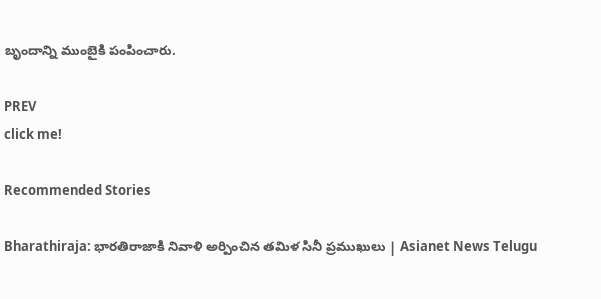బృందాన్ని ముంబైకి పంపించారు.

PREV
click me!

Recommended Stories

Bharathiraja: భారతిరాజాకి నివాళి అర్పించిన తమిళ సినీ ప్రముఖులు | Asianet News Telugu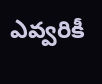ఎవ్వరికీ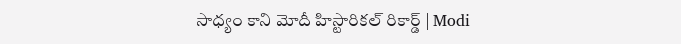సాధ్యం కాని మోదీ హిస్టారికల్ రికార్డ్ | Modi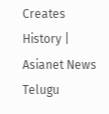Creates History | Asianet News Telugu